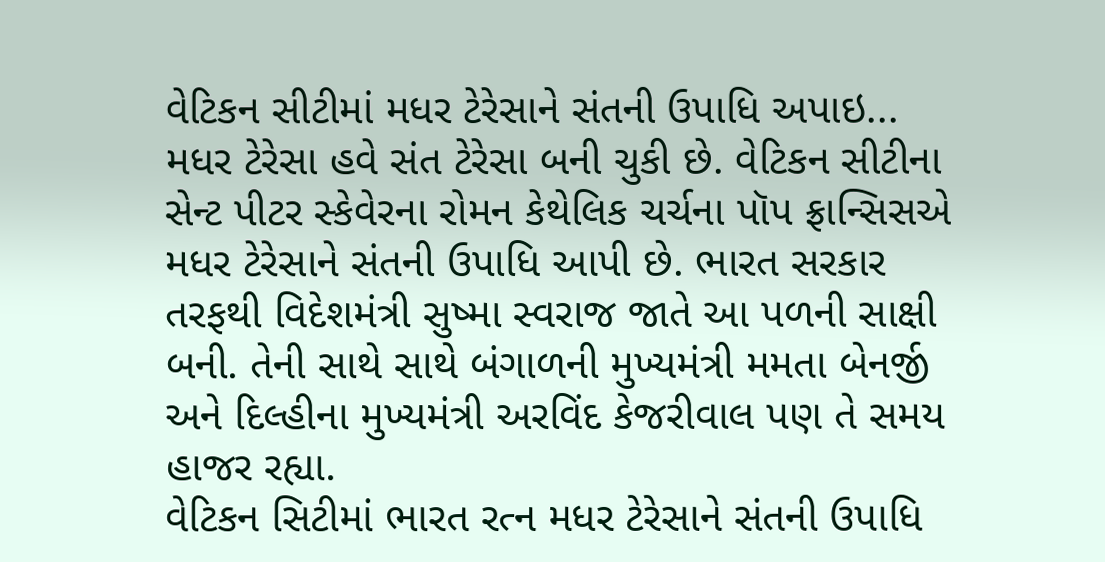વેટિકન સીટીમાં મધર ટેરેસાને સંતની ઉપાધિ અપાઇ...
મધર ટેરેસા હવે સંત ટેરેસા બની ચુકી છે. વેટિકન સીટીના સેન્ટ પીટર સ્કેવેરના રોમન કેથેલિક ચર્ચના પૉપ ફ્રાન્સિસએ મધર ટેરેસાને સંતની ઉપાધિ આપી છે. ભારત સરકાર તરફથી વિદેશમંત્રી સુષ્મા સ્વરાજ જાતે આ પળની સાક્ષી બની. તેની સાથે સાથે બંગાળની મુખ્યમંત્રી મમતા બેનર્જી અને દિલ્હીના મુખ્યમંત્રી અરવિંદ કેજરીવાલ પણ તે સમય હાજર રહ્યા.
વેટિકન સિટીમાં ભારત રત્ન મધર ટેરેસાને સંતની ઉપાધિ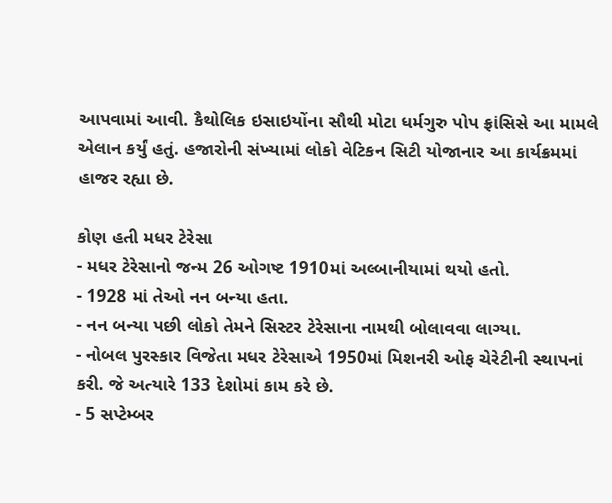આપવામાં આવી. કૈથોલિક ઇસાઇયોંના સૌથી મોટા ધર્મગુરુ પોપ ફ્રાંસિસે આ મામલે એલાન કર્યું હતું. હજારોની સંખ્યામાં લોકો વેટિકન સિટી યોજાનાર આ કાર્યક્રમમાં હાજર રહ્યા છે.

કોણ હતી મધર ટેરેસા
- મધર ટેરેસાનો જન્મ 26 ઓગષ્ટ 1910માં અલ્બાનીયામાં થયો હતો.
- 1928 માં તેઓ નન બન્યા હતા.
- નન બન્યા પછી લોકો તેમને સિસ્ટર ટેરેસાના નામથી બોલાવવા લાગ્યા.
- નોબલ પુરસ્કાર વિજેતા મધર ટેરેસાએ 1950માં મિશનરી ઓફ ચેરેટીની સ્થાપનાં કરી. જે અત્યારે 133 દેશોમાં કામ કરે છે.
- 5 સપ્ટેમ્બર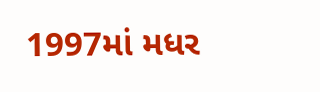1997માં મધર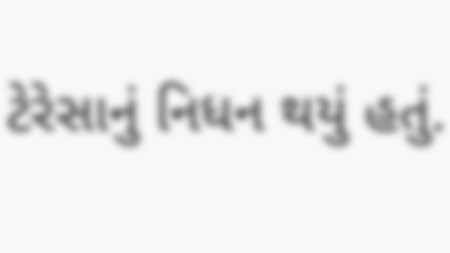ટેરેસાનું નિધન થયું હતું.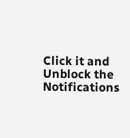Click it and Unblock the Notifications